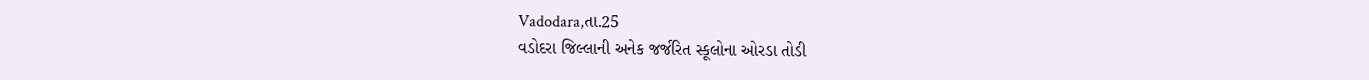Vadodara,તા.25
વડોદરા જિલ્લાની અનેક જર્જરિત સ્કૂલોના ઓરડા તોડી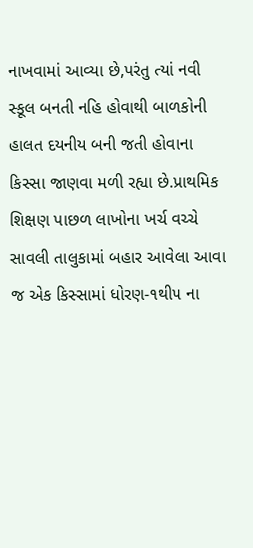નાખવામાં આવ્યા છે,પરંતુ ત્યાં નવી સ્કૂલ બનતી નહિ હોવાથી બાળકોની હાલત દયનીય બની જતી હોવાના કિસ્સા જાણવા મળી રહ્યા છે.પ્રાથમિક શિક્ષણ પાછળ લાખોના ખર્ચ વચ્ચે સાવલી તાલુકામાં બહાર આવેલા આવા જ એક કિસ્સામાં ધોરણ-૧થી૫ ના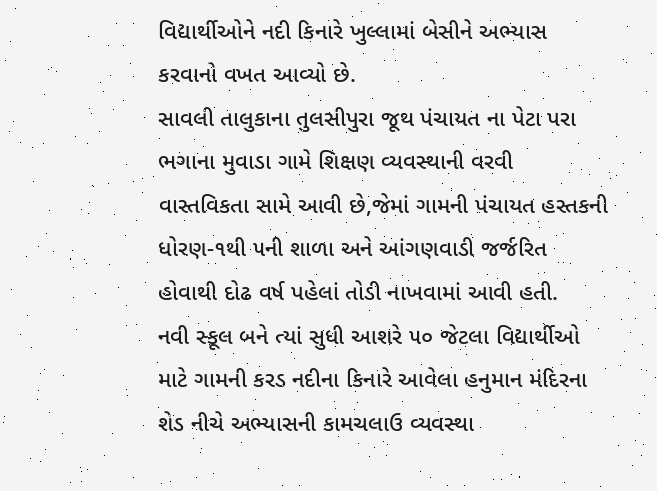વિદ્યાર્થીઓને નદી કિનારે ખુલ્લામાં બેસીને અભ્યાસ કરવાનો વખત આવ્યો છે.
સાવલી તાલુકાના તુલસીપુરા જૂથ પંચાયત ના પેટા પરા ભગાના મુવાડા ગામે શિક્ષણ વ્યવસ્થાની વરવી વાસ્તવિકતા સામે આવી છે,જેમાં ગામની પંચાયત હસ્તકની ધોરણ-૧થી ૫ની શાળા અને આંગણવાડી જર્જરિત હોવાથી દોઢ વર્ષ પહેલાં તોડી નાખવામાં આવી હતી.
નવી સ્કૂલ બને ત્યાં સુધી આશરે ૫૦ જેટલા વિદ્યાર્થીઓ માટે ગામની કરડ નદીના કિનારે આવેલા હનુમાન મંદિરના શેડ નીચે અભ્યાસની કામચલાઉ વ્યવસ્થા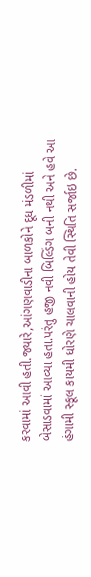કરવામાં આવી હતી.જ્યારે,આંગણવાડીના બાળકોને દૂધ મંડળીમાં બેસાડવામાં આવ્યા હતા.પરંતુ હજી નવી બિલ્ડિંગ બની નથી અને હવે આ હંગામી સ્કૂલ કાયમી ધોરણે ચાલવાની હોય તેવી સ્થિતિ સર્જાઇ છે.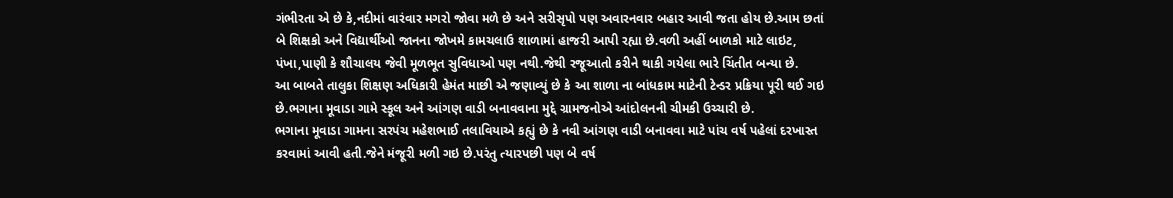ગંભીરતા એ છે કે,નદીમાં વારંવાર મગરો જોવા મળે છે અને સરીસૃપો પણ અવારનવાર બહાર આવી જતા હોય છે.આમ છતાં બે શિક્ષકો અને વિદ્યાર્થીઓ જાનના જોખમે કામચલાઉ શાળામાં હાજરી આપી રહ્યા છે.વળી અહીં બાળકો માટે લાઇટ, પંખા,પાણી કે શૌચાલય જેવી મૂળભૂત સુવિધાઓ પણ નથી.જેથી રજૂઆતો કરીને થાકી ગયેલા ભારે ચિંતીત બન્યા છે.
આ બાબતે તાલુકા શિક્ષણ અધિકારી હેમંત માછી એ જણાવ્યું છે કે આ શાળા ના બાંધકામ માટેની ટેન્ડર પ્રક્રિયા પૂરી થઈ ગઇ છે.ભગાના મૂવાડા ગામે સ્કૂલ અને આંગણ વાડી બનાવવાના મુદ્દે ગ્રામજનોએ આંદોલનની ચીમકી ઉચ્ચારી છે.
ભગાના મૂવાડા ગામના સરપંચ મહેશભાઈ તલાવિયાએ કહ્યું છે કે નવી આંગણ વાડી બનાવવા માટે પાંચ વર્ષ પહેલાં દરખાસ્ત કરવામાં આવી હતી.જેને મંજૂરી મળી ગઇ છે.પરંતુ ત્યારપછી પણ બે વર્ષ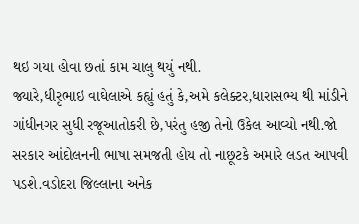થઇ ગયા હોવા છતાં કામ ચાલુ થયું નથી.
જ્યારે,ધીરૃભાઇ વાઘેલાએ કહ્યું હતું કે,અમે કલેક્ટર,ધારાસભ્ય થી માંડીને ગાંધીનગર સુધી રજૂઆતોકરી છે,પરંતુ હજી તેનો ઉકેલ આવ્યો નથી.જો સરકાર આંદોલનની ભાષા સમજતી હોય તો નાછૂટકે અમારે લડત આપવી પડશે.વડોદરા જિલ્લાના અનેક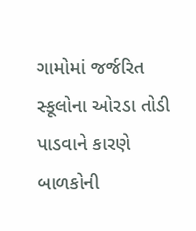ગામોમાં જર્જરિત સ્કૂલોના ઓરડા તોડી પાડવાને કારણે બાળકોની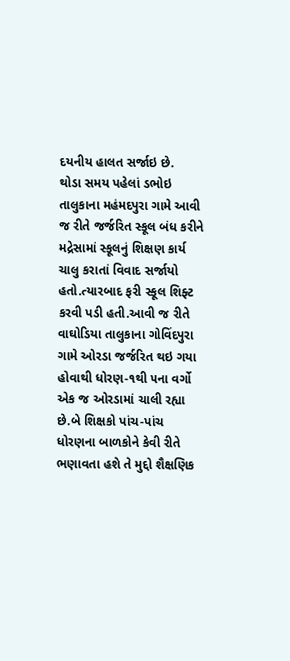દયનીય હાલત સર્જાઇ છે.
થોડા સમય પહેલાં ડભોઇ તાલુકાના મહંમદપુરા ગામે આવી જ રીતે જર્જરિત સ્કૂલ બંધ કરીને મદ્રેસામાં સ્કૂલનું શિક્ષણ કાર્ય ચાલુ કરાતાં વિવાદ સર્જાયો હતો.ત્યારબાદ ફરી સ્કૂલ શિફ્ટ કરવી પડી હતી.આવી જ રીતે વાઘોડિયા તાલુકાના ગોવિંદપુરા ગામે ઓરડા જર્જરિત થઇ ગયા હોવાથી ધોરણ-૧થી ૫ના વર્ગો એક જ ઓરડામાં ચાલી રહ્યા છે.બે શિક્ષકો પાંચ-પાંચ ધોરણના બાળકોને કેવી રીતે ભણાવતા હશે તે મુદ્દો શૈક્ષણિક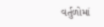વર્તુળોમાં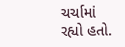ચર્ચામાં રહ્યો હતો.